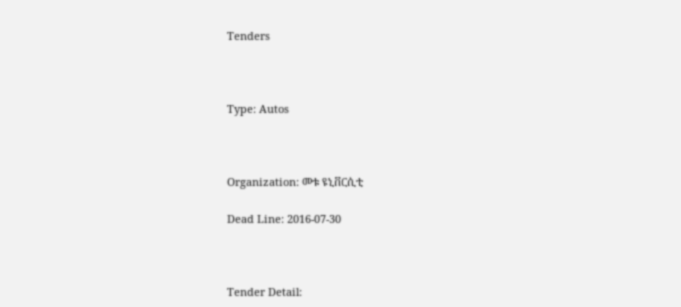Tenders



Type: Autos



Organization: መቱ ዩኒቨርሲቲ

Dead Line: 2016-07-30



Tender Detail: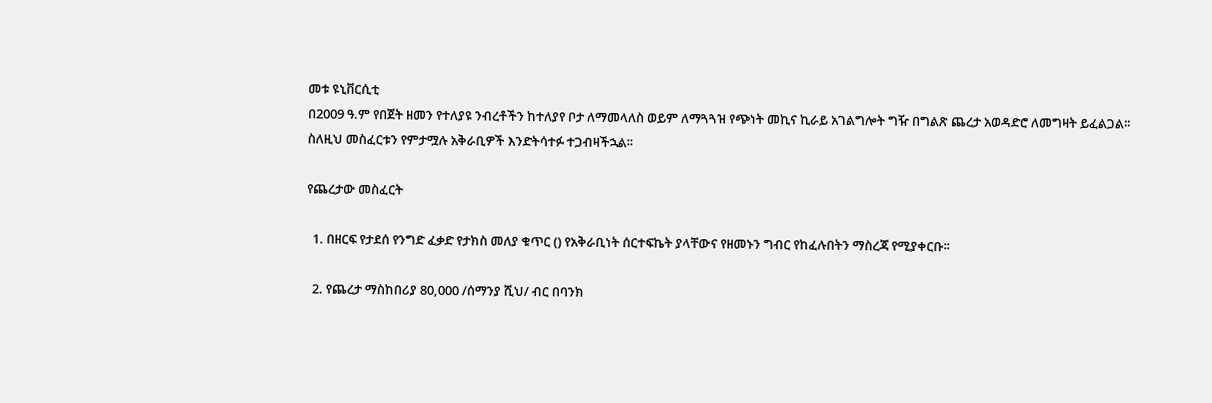መቱ ዩኒቨርሲቲ
በ2009 ዓ.ም የበጀት ዘመን የተለያዩ ንብረቶችን ከተለያየ ቦታ ለማመላለስ ወይም ለማጓጓዝ የጭነት መኪና ኪራይ አገልግሎት ግዥ በግልጽ ጨረታ አወዳድሮ ለመግዛት ይፈልጋል፡፡
ስለዚህ መስፈርቱን የምታሟሉ አቅራቢዎች እንድትሳተፉ ተጋብዛችኋል፡፡

የጨረታው መስፈርት

  1. በዘርፍ የታደሰ የንግድ ፈቃድ የታክስ መለያ ቁጥር () የአቅራቢነት ሰርተፍኬት ያላቸውና የዘመኑን ግብር የከፈሉበትን ማስረጃ የሚያቀርቡ፡፡

  2. የጨረታ ማስከበሪያ 80,000 /ሰማንያ ሺህ/ ብር በባንክ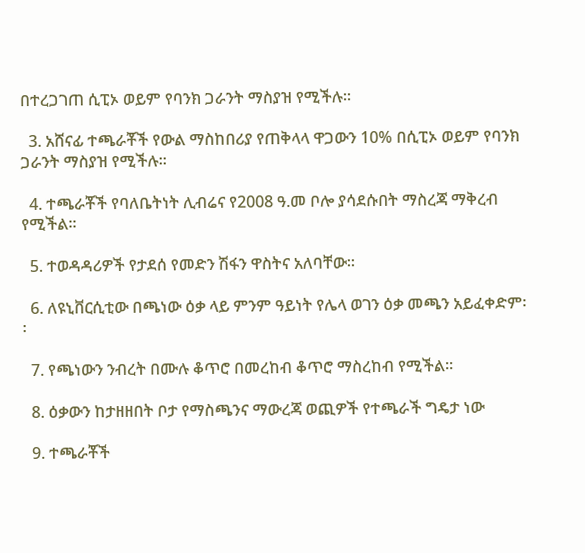በተረጋገጠ ሲፒኦ ወይም የባንክ ጋራንት ማስያዝ የሚችሉ፡፡

  3. አሸናፊ ተጫራቾች የውል ማስከበሪያ የጠቅላላ ዋጋውን 10% በሲፒኦ ወይም የባንክ ጋራንት ማስያዝ የሚችሉ፡፡

  4. ተጫራቾች የባለቤትነት ሊብሬና የ2008 ዓ.መ ቦሎ ያሳደሱበት ማስረጃ ማቅረብ የሚችል፡፡

  5. ተወዳዳሪዎች የታደሰ የመድን ሽፋን ዋስትና አለባቸው፡፡

  6. ለዩኒቨርሲቲው በጫነው ዕቃ ላይ ምንም ዓይነት የሌላ ወገን ዕቃ መጫን አይፈቀድም፡፡

  7. የጫነውን ንብረት በሙሉ ቆጥሮ በመረከብ ቆጥሮ ማስረከብ የሚችል፡፡

  8. ዕቃውን ከታዘዘበት ቦታ የማስጫንና ማውረጃ ወጪዎች የተጫራች ግዴታ ነው

  9. ተጫራቾች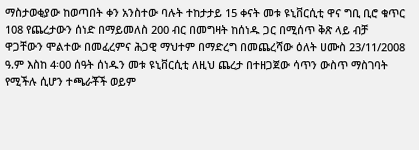ማስታወቂያው ከወጣበት ቀን አንስተው ባሉት ተከታታይ 15 ቀናት መቱ ዩኒቨርሲቲ ዋና ግቢ ቢሮ ቁጥር 108 የጨረታውን ሰነድ በማይመለስ 200 ብር በመግዛት ከሰነዱ ጋር በሚሰጥ ቅጽ ላይ ብቻ ዋጋቸውን ሞልተው በመፈረምና ሕጋዊ ማህተም በማድረግ በመጨረሻው ዕለት ሀሙስ 23/11/2008 ዓ.ም እስከ 4፡00 ሰዓት ሰነዱን መቱ ዩኒቨርሲቲ ለዚህ ጨረታ በተዘጋጀው ሳጥን ውስጥ ማስገባት የሚችሉ ሲሆን ተጫራቾች ወይም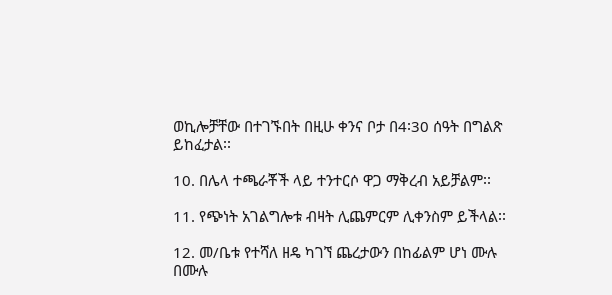ወኪሎቻቸው በተገኙበት በዚሁ ቀንና ቦታ በ4፡30 ሰዓት በግልጽ ይከፈታል፡፡

10. በሌላ ተጫራቾች ላይ ተንተርሶ ዋጋ ማቅረብ አይቻልም፡፡

11. የጭነት አገልግሎቱ ብዛት ሊጨምርም ሊቀንስም ይችላል፡፡

12. መ/ቤቱ የተሻለ ዘዴ ካገኘ ጨረታውን በከፊልም ሆነ ሙሉ በሙሉ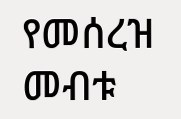የመሰረዝ መብቱ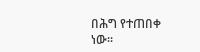በሕግ የተጠበቀ ነው፡፡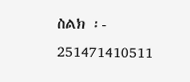ስልክ ፡- 251471410511